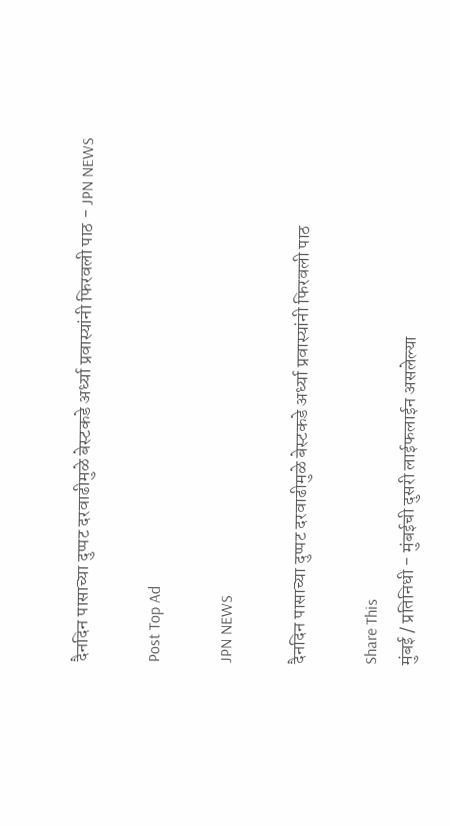दैनदिन पासाच्या दुप्पट दरवाढीमुळे बेस्टकडे अर्ध्या प्रवास्यांनी फिरवली पाठ - JPN NEWS

Post Top Ad

JPN NEWS

दैनदिन पासाच्या दुप्पट दरवाढीमुळे बेस्टकडे अर्ध्या प्रवास्यांनी फिरवली पाठ

Share This
मुंबई / प्रतिनिधी - मुंबईची दुसरी लाईफलाईन असलेल्या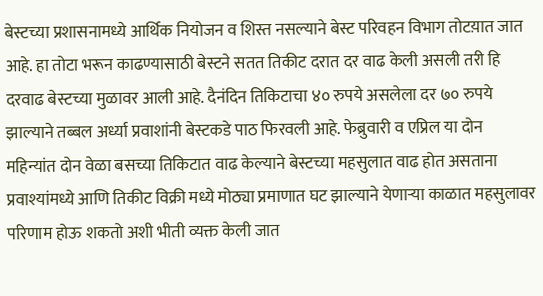बेस्टच्या प्रशासनामध्ये आर्थिक नियोजन व शिस्त नसल्याने बेस्ट परिवहन विभाग तोटय़ात जात आहे. हा तोटा भरून काढण्यासाठी बेस्टने सतत तिकीट दरात दर वाढ केली असली तरी हि दरवाढ बेस्टच्या मुळावर आली आहे. दैनंदिन तिकिटाचा ४० रुपये असलेला दर ७० रुपये झाल्याने तब्बल अर्ध्या प्रवाशांनी बेस्टकडे पाठ फिरवली आहे. फेब्रुवारी व एप्रिल या दोन महिन्यांत दोन वेळा बसच्या तिकिटात वाढ केल्याने बेस्टच्या महसुलात वाढ होत असताना प्रवाश्यांमध्ये आणि तिकीट विक्री मध्ये मोठ्या प्रमाणात घट झाल्याने येणाऱ्या काळात महसुलावर परिणाम होऊ शकतो अशी भीती व्यक्त केली जात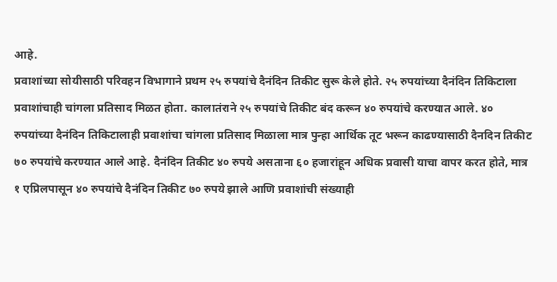आहे.
प्रवाशांच्या सोयीसाठी परिवहन विभागाने प्रथम २५ रुपयांचे दैनंदिन तिकीट सुरू केले होते. २५ रुपयांच्या दैनंदिन तिकिटाला प्रवाशांचाही चांगला प्रतिसाद मिळत होता. कालातंराने २५ रुपयांचे तिकीट बंद करून ४० रुपयांचे करण्यात आले. ४० रुपयांच्या दैनंदिन तिकिटालाही प्रवाशांचा चांगला प्रतिसाद मिळाला मात्र पुन्हा आर्थिक तूट भरून काढण्यासाठी दैनदिन तिकीट ७० रुपयांचे करण्यात आले आहे. दैनंदिन तिकीट ४० रुपये असताना ६० हजारांहून अधिक प्रवासी याचा वापर करत होते, मात्र १ एप्रिलपासून ४० रुपयांचे दैनंदिन तिकीट ७० रुपये झाले आणि प्रवाशांची संख्याही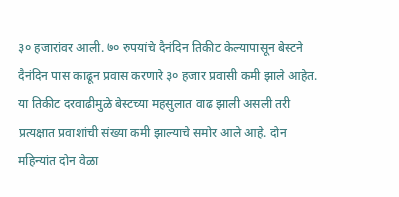३० हजारांवर आली. ७० रुपयांचे दैनंदिन तिकीट केल्यापासून बेस्टने दैनंदिन पास काढून प्रवास करणारे ३० हजार प्रवासी कमी झाले आहेत. या तिकीट दरवाढीमुळे बेस्टच्या महसुलात वाढ झाली असली तरी प्रत्यक्षात प्रवाशांची संख्या कमी झाल्याचे समोर आले आहे. दोन महिन्यांत दोन वेळा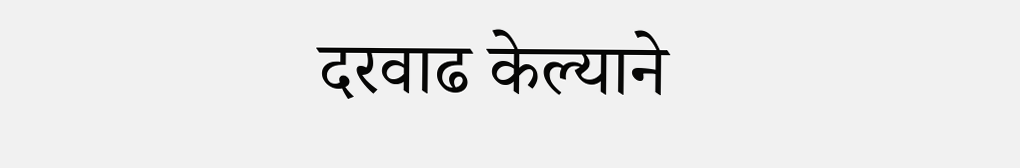दरवाढ केल्याने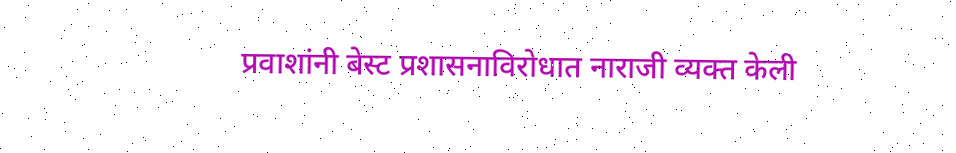प्रवाशांनी बेस्ट प्रशासनाविरोधात नाराजी व्यक्त केली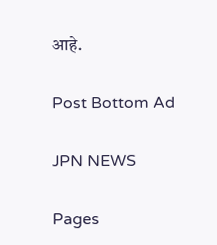आहे.

Post Bottom Ad

JPN NEWS

Pages